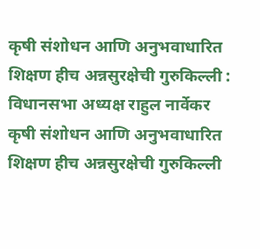कृषी संशोधन आणि अनुभवाधारित शिक्षण हीच अन्नसुरक्षेची गुरुकिल्ली : विधानसभा अध्यक्ष राहुल नार्वेकर
कृषी संशोधन आणि अनुभवाधारित शिक्षण हीच अन्नसुरक्षेची गुरुकिल्ली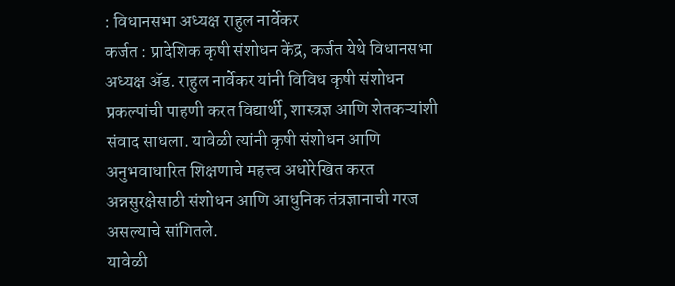: विधानसभा अध्यक्ष राहुल नार्वेकर
कर्जत : प्रादेशिक कृषी संशोधन केंद्र, कर्जत येथे विधानसभा अध्यक्ष ॲड. राहुल नार्वेकर यांनी विविध कृषी संशोधन प्रकल्पांची पाहणी करत विद्यार्थी, शास्त्रज्ञ आणि शेतकऱ्यांशी संवाद साधला. यावेळी त्यांनी कृषी संशोधन आणि अनुभवाधारित शिक्षणाचे महत्त्व अधोरेखित करत अन्नसुरक्षेसाठी संशोधन आणि आधुनिक तंत्रज्ञानाची गरज असल्याचे सांगितले.
यावेळी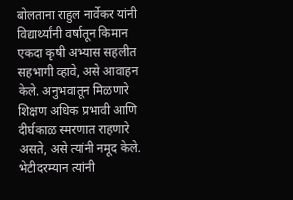बोलताना राहुल नार्वेकर यांनी विद्यार्थ्यांनी वर्षातून किमान एकदा कृषी अभ्यास सहलीत सहभागी व्हावे, असे आवाहन केले. अनुभवातून मिळणारे शिक्षण अधिक प्रभावी आणि दीर्घकाळ स्मरणात राहणारे असते, असे त्यांनी नमूद केले.
भेटीदरम्यान त्यांनी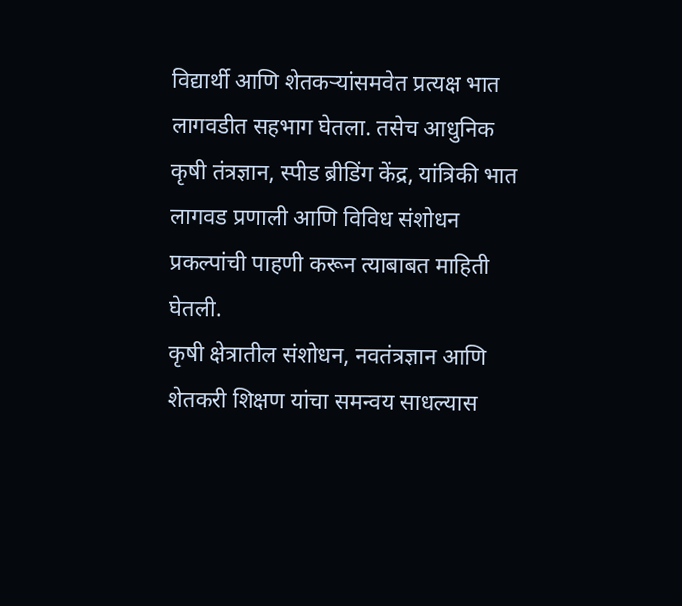विद्यार्थी आणि शेतकऱ्यांसमवेत प्रत्यक्ष भात लागवडीत सहभाग घेतला. तसेच आधुनिक कृषी तंत्रज्ञान, स्पीड ब्रीडिंग केंद्र, यांत्रिकी भात लागवड प्रणाली आणि विविध संशोधन प्रकल्पांची पाहणी करून त्याबाबत माहिती घेतली.
कृषी क्षेत्रातील संशोधन, नवतंत्रज्ञान आणि शेतकरी शिक्षण यांचा समन्वय साधल्यास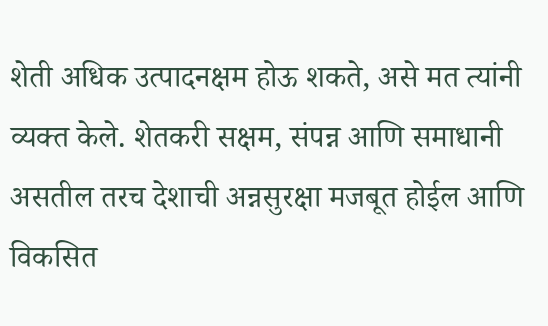शेती अधिक उत्पादनक्षम होऊ शकते, असे मत त्यांनी व्यक्त केले. शेतकरी सक्षम, संपन्न आणि समाधानी असतील तरच देशाची अन्नसुरक्षा मजबूत होईल आणि विकसित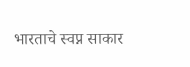भारताचे स्वप्न साकार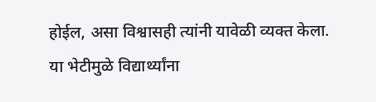होईल, असा विश्वासही त्यांनी यावेळी व्यक्त केला.
या भेटीमुळे विद्यार्थ्यांना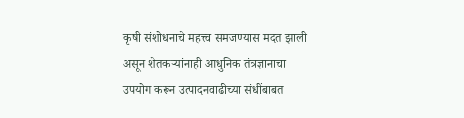कृषी संशोधनाचे महत्त्व समजण्यास मदत झाली असून शेतकऱ्यांनाही आधुनिक तंत्रज्ञानाचा उपयोग करून उत्पादनवाढीच्या संधींबाबत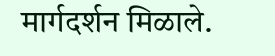मार्गदर्शन मिळाले.